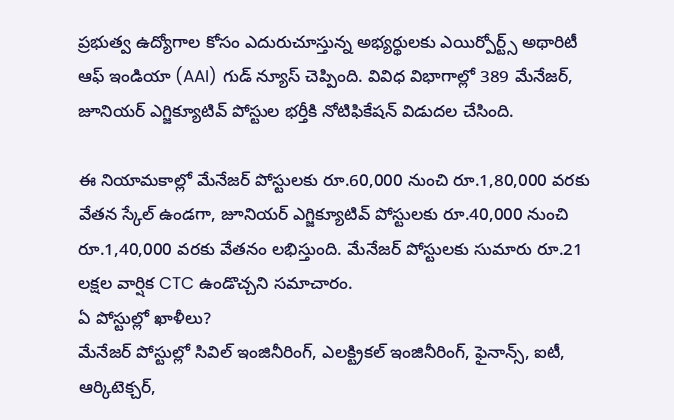ప్రభుత్వ ఉద్యోగాల కోసం ఎదురుచూస్తున్న అభ్యర్థులకు ఎయిర్పోర్ట్స్ అథారిటీ ఆఫ్ ఇండియా (AAI) గుడ్ న్యూస్ చెప్పింది. వివిధ విభాగాల్లో 389 మేనేజర్, జూనియర్ ఎగ్జిక్యూటివ్ పోస్టుల భర్తీకి నోటిఫికేషన్ విడుదల చేసింది.

ఈ నియామకాల్లో మేనేజర్ పోస్టులకు రూ.60,000 నుంచి రూ.1,80,000 వరకు వేతన స్కేల్ ఉండగా, జూనియర్ ఎగ్జిక్యూటివ్ పోస్టులకు రూ.40,000 నుంచి రూ.1,40,000 వరకు వేతనం లభిస్తుంది. మేనేజర్ పోస్టులకు సుమారు రూ.21 లక్షల వార్షిక CTC ఉండొచ్చని సమాచారం.
ఏ పోస్టుల్లో ఖాళీలు?
మేనేజర్ పోస్టుల్లో సివిల్ ఇంజినీరింగ్, ఎలక్ట్రికల్ ఇంజినీరింగ్, ఫైనాన్స్, ఐటీ, ఆర్కిటెక్చర్,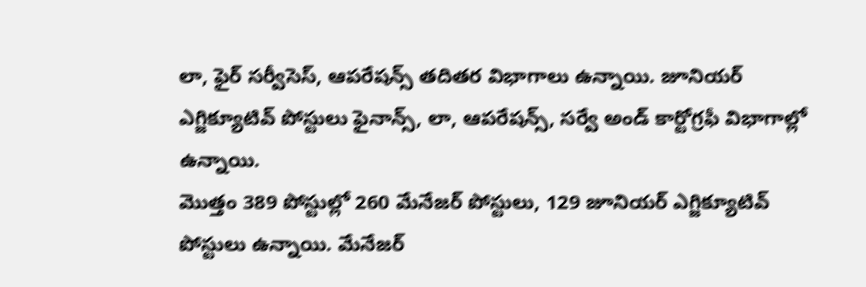లా, ఫైర్ సర్వీసెస్, ఆపరేషన్స్ తదితర విభాగాలు ఉన్నాయి. జూనియర్ ఎగ్జిక్యూటివ్ పోస్టులు ఫైనాన్స్, లా, ఆపరేషన్స్, సర్వే అండ్ కార్టోగ్రఫీ విభాగాల్లో ఉన్నాయి.
మొత్తం 389 పోస్టుల్లో 260 మేనేజర్ పోస్టులు, 129 జూనియర్ ఎగ్జిక్యూటివ్ పోస్టులు ఉన్నాయి. మేనేజర్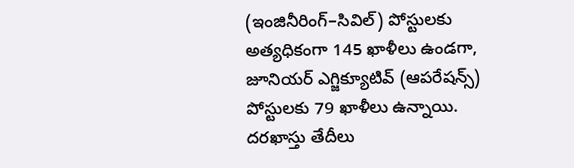(ఇంజినీరింగ్–సివిల్) పోస్టులకు అత్యధికంగా 145 ఖాళీలు ఉండగా, జూనియర్ ఎగ్జిక్యూటివ్ (ఆపరేషన్స్) పోస్టులకు 79 ఖాళీలు ఉన్నాయి.
దరఖాస్తు తేదీలు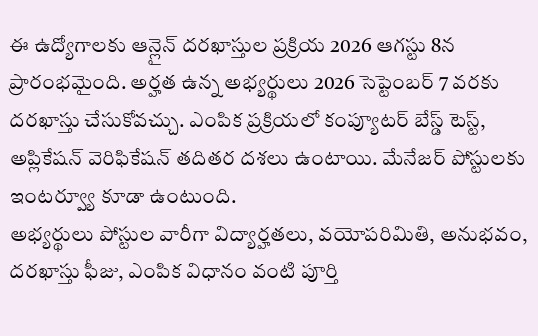ఈ ఉద్యోగాలకు ఆన్లైన్ దరఖాస్తుల ప్రక్రియ 2026 ఆగస్టు 8న ప్రారంభమైంది. అర్హత ఉన్న అభ్యర్థులు 2026 సెప్టెంబర్ 7 వరకు దరఖాస్తు చేసుకోవచ్చు. ఎంపిక ప్రక్రియలో కంప్యూటర్ బేస్డ్ టెస్ట్, అప్లికేషన్ వెరిఫికేషన్ తదితర దశలు ఉంటాయి. మేనేజర్ పోస్టులకు ఇంటర్వ్యూ కూడా ఉంటుంది.
అభ్యర్థులు పోస్టుల వారీగా విద్యార్హతలు, వయోపరిమితి, అనుభవం, దరఖాస్తు ఫీజు, ఎంపిక విధానం వంటి పూర్తి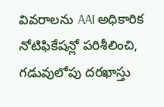వివరాలను AAI అధికారిక నోటిఫికేషన్లో పరిశీలించి, గడువులోపు దరఖాస్తు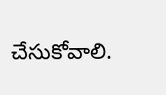చేసుకోవాలి.